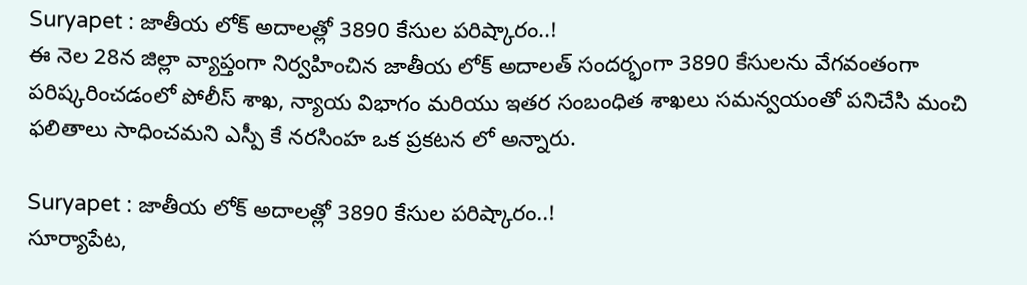Suryapet : జాతీయ లోక్ అదాలత్లో 3890 కేసుల పరిష్కారం..!
ఈ నెల 28న జిల్లా వ్యాప్తంగా నిర్వహించిన జాతీయ లోక్ అదాలత్ సందర్భంగా 3890 కేసులను వేగవంతంగా పరిష్కరించడంలో పోలీస్ శాఖ, న్యాయ విభాగం మరియు ఇతర సంబంధిత శాఖలు సమన్వయంతో పనిచేసి మంచి ఫలితాలు సాధించమని ఎస్పీ కే నరసింహ ఒక ప్రకటన లో అన్నారు.

Suryapet : జాతీయ లోక్ అదాలత్లో 3890 కేసుల పరిష్కారం..!
సూర్యాపేట,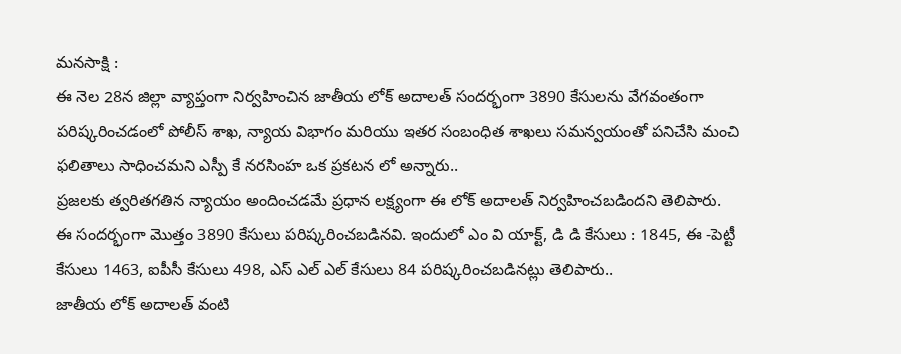మనసాక్షి :
ఈ నెల 28న జిల్లా వ్యాప్తంగా నిర్వహించిన జాతీయ లోక్ అదాలత్ సందర్భంగా 3890 కేసులను వేగవంతంగా పరిష్కరించడంలో పోలీస్ శాఖ, న్యాయ విభాగం మరియు ఇతర సంబంధిత శాఖలు సమన్వయంతో పనిచేసి మంచి ఫలితాలు సాధించమని ఎస్పీ కే నరసింహ ఒక ప్రకటన లో అన్నారు..
ప్రజలకు త్వరితగతిన న్యాయం అందించడమే ప్రధాన లక్ష్యంగా ఈ లోక్ అదాలత్ నిర్వహించబడిందని తెలిపారు.
ఈ సందర్భంగా మొత్తం 3890 కేసులు పరిష్కరించబడినవి. ఇందులో ఎం వి యాక్ట్, డి డి కేసులు : 1845, ఈ -పెట్టీ కేసులు 1463, ఐపీసీ కేసులు 498, ఎస్ ఎల్ ఎల్ కేసులు 84 పరిష్కరించబడినట్లు తెలిపారు..
జాతీయ లోక్ అదాలత్ వంటి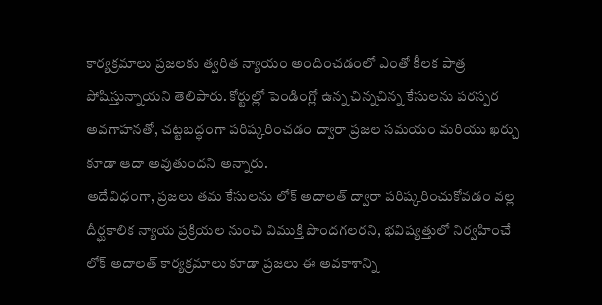కార్యక్రమాలు ప్రజలకు త్వరిత న్యాయం అందించడంలో ఎంతో కీలక పాత్ర పోషిస్తున్నాయని తెలిపారు. కోర్టుల్లో పెండింగ్లో ఉన్న చిన్నచిన్న కేసులను పరస్పర అవగాహనతో, చట్టబద్ధంగా పరిష్కరించడం ద్వారా ప్రజల సమయం మరియు ఖర్చు కూడా ఆదా అవుతుందని అన్నారు.
అదేవిధంగా, ప్రజలు తమ కేసులను లోక్ అదాలత్ ద్వారా పరిష్కరించుకోవడం వల్ల దీర్ఘకాలిక న్యాయ ప్రక్రియల నుంచి విముక్తి పొందగలరని, భవిష్యత్తులో నిర్వహించే లోక్ అదాలత్ కార్యక్రమాలు కూడా ప్రజలు ఈ అవకాశాన్ని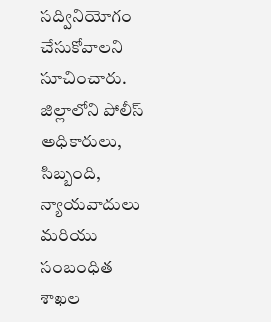సద్వినియోగం చేసుకోవాలని సూచించారు. జిల్లాలోని పోలీస్ అధికారులు, సిబ్బంది, న్యాయవాదులు మరియు సంబంధిత శాఖల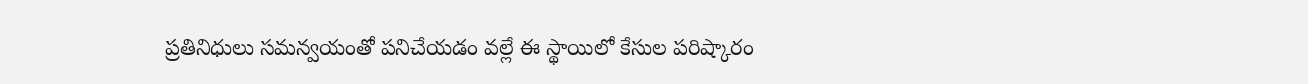ప్రతినిధులు సమన్వయంతో పనిచేయడం వల్లే ఈ స్థాయిలో కేసుల పరిష్కారం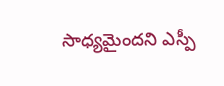సాధ్యమైందని ఎస్పీ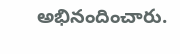అభినందించారు.